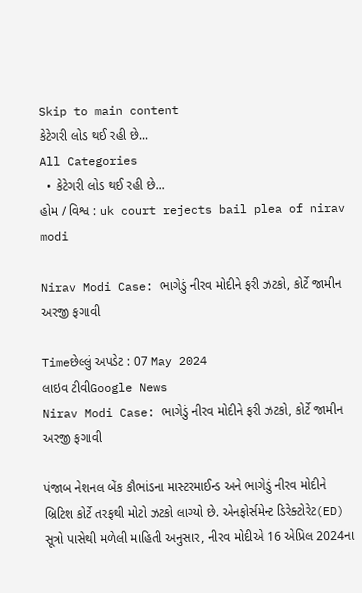Skip to main content
કેટેગરી લોડ થઈ રહી છે...
All Categories
  • કેટેગરી લોડ થઈ રહી છે...
હોમ / વિશ્વ : uk court rejects bail plea of nirav modi

Nirav Modi Case: ભાગેડું નીરવ મોદીને ફરી ઝટકો, કોર્ટે જામીન અરજી ફગાવી

Timeછેલ્લું અપડેટ : 07 May 2024
લાઇવ ટીવીGoogle News
Nirav Modi Case: ભાગેડું નીરવ મોદીને ફરી ઝટકો, કોર્ટે જામીન અરજી ફગાવી

પંજાબ નેશનલ બેંક કૌભાંડના માસ્ટરમાઈન્ડ અને ભાગેડું નીરવ મોદીને બ્રિટિશ કોર્ટે તરફથી મોટો ઝટકો લાગ્યો છે. એનફોર્સમેન્ટ ડિરેક્ટોરેટ(ED) સૂત્રો પાસેથી મળેલી માહિતી અનુસાર, નીરવ મોદીએ 16 એપ્રિલ 2024ના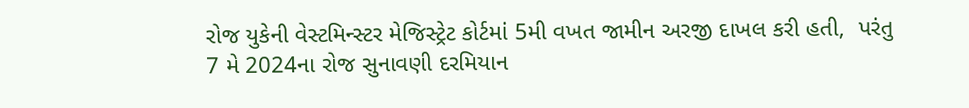રોજ યુકેની વેસ્ટમિન્સ્ટર મેજિસ્ટ્રેટ કોર્ટમાં 5મી વખત જામીન અરજી દાખલ કરી હતી,  પરંતુ 7 મે 2024ના રોજ સુનાવણી દરમિયાન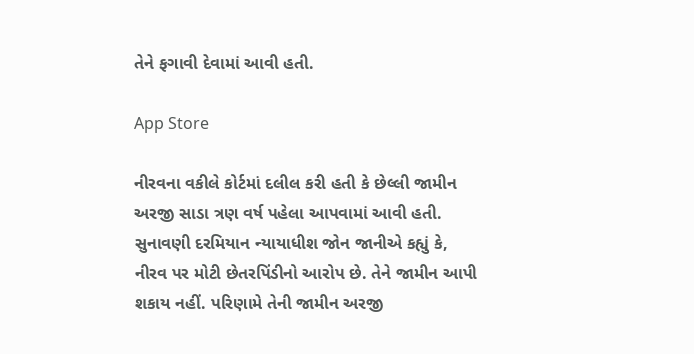તેને ફગાવી દેવામાં આવી હતી.

App Store

નીરવના વકીલે કોર્ટમાં દલીલ કરી હતી કે છેલ્લી જામીન અરજી સાડા ત્રણ વર્ષ પહેલા આપવામાં આવી હતી. સુનાવણી દરમિયાન ન્યાયાધીશ જોન જાનીએ કહ્યું કે, નીરવ પર મોટી છેતરપિંડીનો આરોપ છે. તેને જામીન આપી શકાય નહીં. પરિણામે તેની જામીન અરજી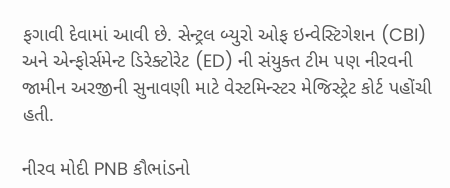ફગાવી દેવામાં આવી છે. સેન્ટ્રલ બ્યુરો ઓફ ઇન્વેસ્ટિગેશન (CBI) અને એન્ફોર્સમેન્ટ ડિરેક્ટોરેટ (ED) ની સંયુક્ત ટીમ પણ નીરવની જામીન અરજીની સુનાવણી માટે વેસ્ટમિન્સ્ટર મેજિસ્ટ્રેટ કોર્ટ પહોંચી હતી.

નીરવ મોદી PNB કૌભાંડનો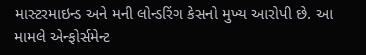માસ્ટરમાઇન્ડ અને મની લોન્ડરિંગ કેસનો મુખ્ય આરોપી છે. આ મામલે એન્ફોર્સમેન્ટ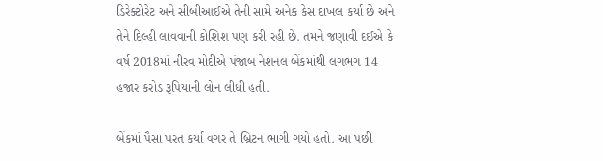ડિરેક્ટોરેટ અને સીબીઆઈએ તેની સામે અનેક કેસ દાખલ કર્યા છે અને તેને દિલ્હી લાવવાની કોશિશ પણ કરી રહી છે. તમને જણાવી દઈએ કે વર્ષ 2018માં નીરવ મોદીએ પંજાબ નેશનલ બેંકમાંથી લગભગ 14 હજાર કરોડ રૂપિયાની લોન લીધી હતી.

બેંકમાં પૈસા પરત કર્યા વગર તે બ્રિટન ભાગી ગયો હતો. આ પછી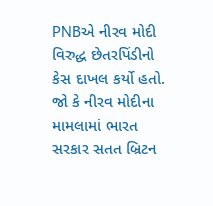PNBએ નીરવ મોદી વિરુદ્ધ છેતરપિંડીનો કેસ દાખલ કર્યો હતો. જો કે નીરવ મોદીના મામલામાં ભારત સરકાર સતત બ્રિટન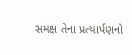સમક્ષ તેના પ્રત્યાર્પણનો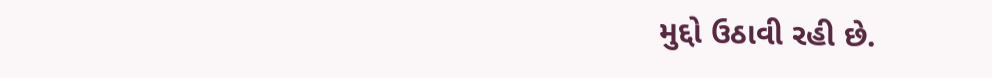મુદ્દો ઉઠાવી રહી છે.